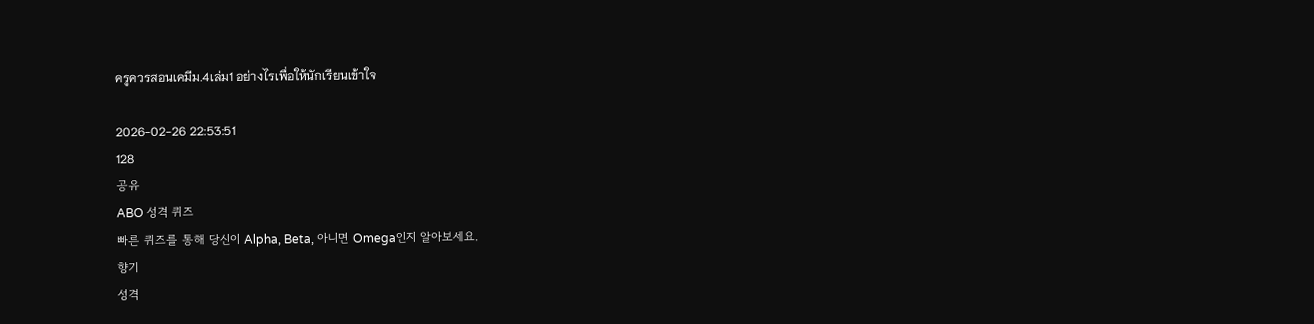ครูควรสอนเคมีม.4เล่ม1 อย่างไรเพื่อให้นักเรียนเข้าใจ

2026-02-26 22:53:51
128
공유
ABO 성격 퀴즈
빠른 퀴즈를 통해 당신이 Alpha, Beta, 아니면 Omega인지 알아보세요.
향기
성격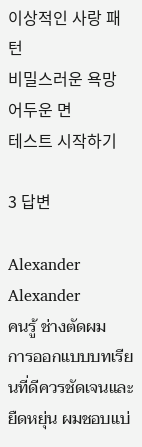이상적인 사랑 패턴
비밀스러운 욕망
어두운 면
테스트 시작하기

3 답변

Alexander
Alexander
คนรู้ ช่างตัดผม
การออกแบบบทเรียนที่ดีควรชัดเจนและยืดหยุ่น ผมชอบแบ่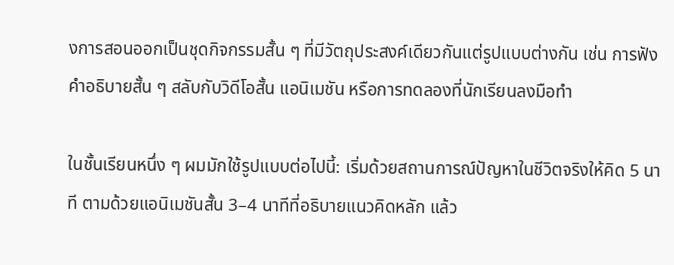งการสอนออกเป็นชุดกิจกรรมสั้น ๆ ที่มีวัตถุประสงค์เดียวกันแต่รูปแบบต่างกัน เช่น การฟังคำอธิบายสั้น ๆ สลับกับวิดีโอสั้น แอนิเมชัน หรือการทดลองที่นักเรียนลงมือทำ

ในชั้นเรียนหนึ่ง ๆ ผมมักใช้รูปแบบต่อไปนี้: เริ่มด้วยสถานการณ์ปัญหาในชีวิตจริงให้คิด 5 นาที ตามด้วยแอนิเมชันสั้น 3–4 นาทีที่อธิบายแนวคิดหลัก แล้ว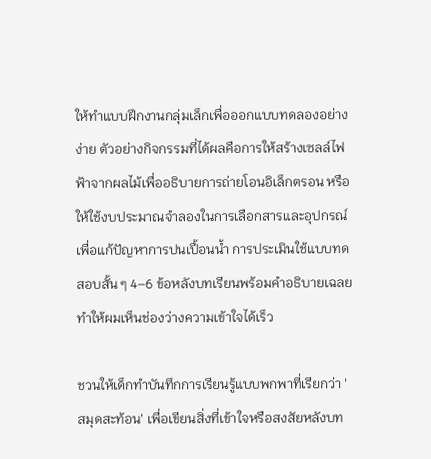ให้ทำแบบฝึกงานกลุ่มเล็กเพื่อออกแบบทดลองอย่างง่าย ตัวอย่างกิจกรรมที่ได้ผลคือการให้สร้างเซลล์ไฟฟ้าจากผลไม้เพื่ออธิบายการถ่ายโอนอิเล็กตรอน หรือให้ใช้งบประมาณจำลองในการเลือกสารและอุปกรณ์เพื่อแก้ปัญหาการปนเปื้อนน้ำ การประเมินใช้แบบทดสอบสั้น ๆ 4–6 ข้อหลังบทเรียนพร้อมคำอธิบายเฉลย ทำให้ผมเห็นช่องว่างความเข้าใจได้เร็ว

ชวนให้เด็กทำบันทึกการเรียนรู้แบบพกพาที่เรียกว่า 'สมุดสะท้อน' เพื่อเขียนสิ่งที่เข้าใจหรือสงสัยหลังบท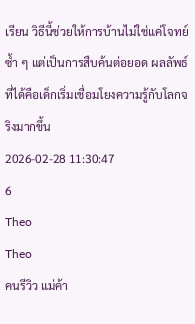เรียน วิธีนี้ช่วยให้การบ้านไม่ใช่แค่โจทย์ซ้ำ ๆ แต่เป็นการสืบค้นต่อยอด ผลลัพธ์ที่ได้คือเด็กเริ่มเชื่อมโยงความรู้กับโลกจริงมากขึ้น
2026-02-28 11:30:47
6
Theo
Theo
คนรีวิว แม่ค้า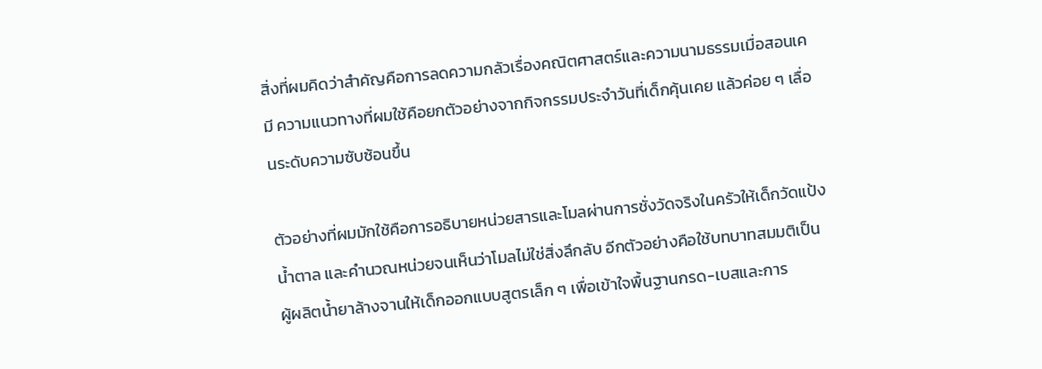สิ่งที่ผมคิดว่าสำคัญคือการลดความกลัวเรื่องคณิตศาสตร์และความนามธรรมเมื่อสอนเคมี ความแนวทางที่ผมใช้คือยกตัวอย่างจากกิจกรรมประจำวันที่เด็กคุ้นเคย แล้วค่อย ๆ เลื่อนระดับความซับซ้อนขึ้น

ตัวอย่างที่ผมมักใช้คือการอธิบายหน่วยสารและโมลผ่านการชั่งวัดจริงในครัวให้เด็กวัดแป้ง น้ำตาล และคำนวณหน่วยจนเห็นว่าโมลไม่ใช่สิ่งลึกลับ อีกตัวอย่างคือใช้บทบาทสมมติเป็นผู้ผลิตน้ำยาล้างจานให้เด็กออกแบบสูตรเล็ก ๆ เพื่อเข้าใจพื้นฐานกรด-เบสและการ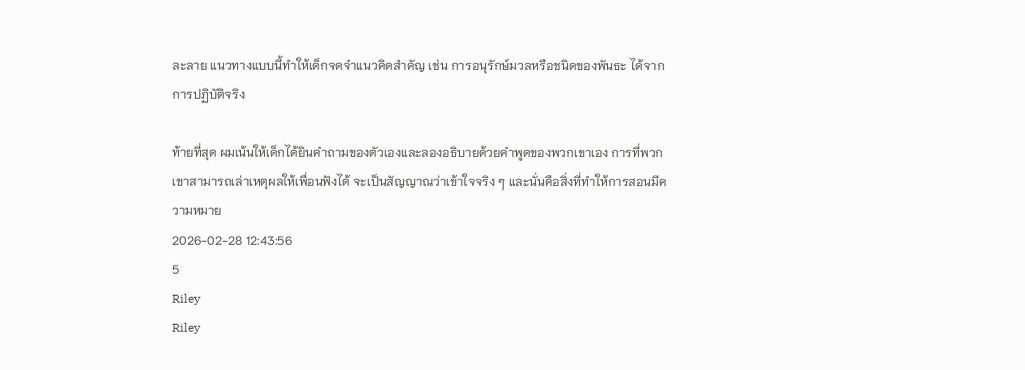ละลาย แนวทางแบบนี้ทำให้เด็กจดจำแนวคิดสำคัญ เช่น การอนุรักษ์มวลหรือชนิดของพันธะ ได้จากการปฏิบัติจริง

ท้ายที่สุด ผมเน้นให้เด็กได้ยินคำถามของตัวเองและลองอธิบายด้วยคำพูดของพวกเขาเอง การที่พวกเขาสามารถเล่าเหตุผลให้เพื่อนฟังได้ จะเป็นสัญญาณว่าเข้าใจจริง ๆ และนั่นคือสิ่งที่ทำให้การสอนมีความหมาย
2026-02-28 12:43:56
5
Riley
Riley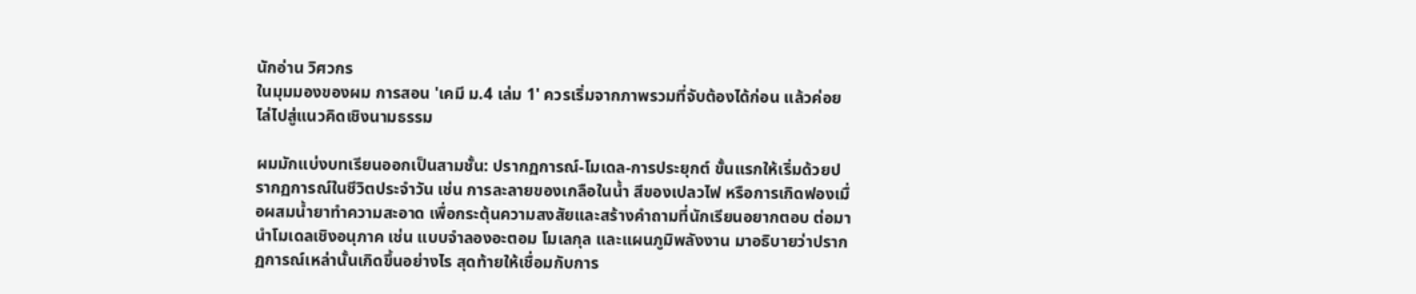นักอ่าน วิศวกร
ในมุมมองของผม การสอน 'เคมี ม.4 เล่ม 1' ควรเริ่มจากภาพรวมที่จับต้องได้ก่อน แล้วค่อยไล่ไปสู่แนวคิดเชิงนามธรรม

ผมมักแบ่งบทเรียนออกเป็นสามชั้น: ปรากฏการณ์-โมเดล-การประยุกต์ ขั้นแรกให้เริ่มด้วยปรากฏการณ์ในชีวิตประจำวัน เช่น การละลายของเกลือในน้ำ สีของเปลวไฟ หรือการเกิดฟองเมื่อผสมน้ำยาทำความสะอาด เพื่อกระตุ้นความสงสัยและสร้างคำถามที่นักเรียนอยากตอบ ต่อมานำโมเดลเชิงอนุภาค เช่น แบบจำลองอะตอม โมเลกุล และแผนภูมิพลังงาน มาอธิบายว่าปรากฏการณ์เหล่านั้นเกิดขึ้นอย่างไร สุดท้ายให้เชื่อมกับการ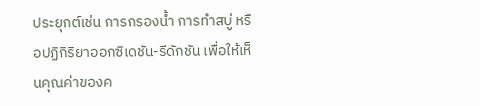ประยุกต์เช่น การกรองน้ำ การทำสบู่ หรือปฏิกิริยาออกซิเดชัน-รีดักชัน เพื่อให้เห็นคุณค่าของค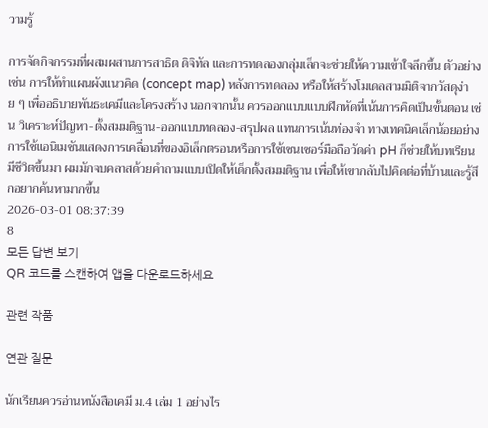วามรู้

การจัดกิจกรรมที่ผสมผสานการสาธิต ดิจิทัล และการทดลองกลุ่มเล็กจะช่วยให้ความเข้าใจลึกขึ้น ตัวอย่างเช่น การให้ทำแผนผังแนวคิด (concept map) หลังการทดลอง หรือให้สร้างโมเดลสามมิติจากวัสดุง่าย ๆ เพื่ออธิบายพันธะเคมีและโครงสร้าง นอกจากนั้น ควรออกแบบแบบฝึกหัดที่เน้นการคิดเป็นขั้นตอน เช่น วิเคราะห์ปัญหา-ตั้งสมมติฐาน-ออกแบบทดลอง-สรุปผล แทนการเน้นท่องจำ ทางเทคนิคเล็กน้อยอย่างการใช้แอนิเมชันแสดงการเคลื่อนที่ของอิเล็กตรอนหรือการใช้เซนเซอร์มือถือวัดค่า pH ก็ช่วยให้บทเรียนมีชีวิตขึ้นมา ผมมักจบคลาสด้วยคำถามแบบเปิดให้เด็กตั้งสมมติฐาน เพื่อให้เขากลับไปคิดต่อที่บ้านและรู้สึกอยากค้นหามากขึ้น
2026-03-01 08:37:39
8
모든 답변 보기
QR 코드를 스캔하여 앱을 다운로드하세요

관련 작품

연관 질문

นักเรียนควรอ่านหนังสือเคมี ม.4 เล่ม 1 อย่างไร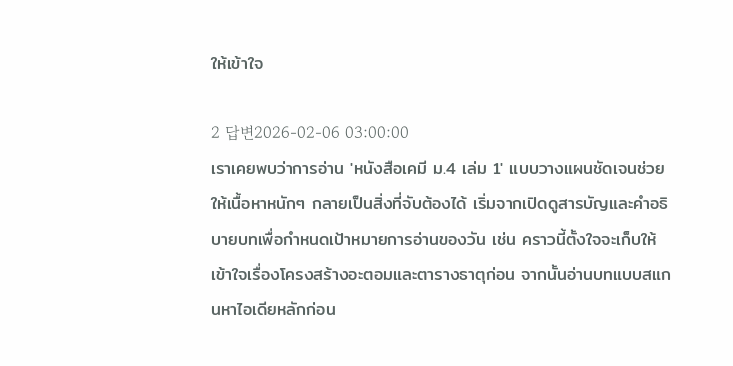ให้เข้าใจ

2 답변2026-02-06 03:00:00
เราเคยพบว่าการอ่าน 'หนังสือเคมี ม.4 เล่ม 1' แบบวางแผนชัดเจนช่วยให้เนื้อหาหนักๆ กลายเป็นสิ่งที่จับต้องได้ เริ่มจากเปิดดูสารบัญและคำอธิบายบทเพื่อกำหนดเป้าหมายการอ่านของวัน เช่น คราวนี้ตั้งใจจะเก็บให้เข้าใจเรื่องโครงสร้างอะตอมและตารางธาตุก่อน จากนั้นอ่านบทแบบสแกนหาไอเดียหลักก่อน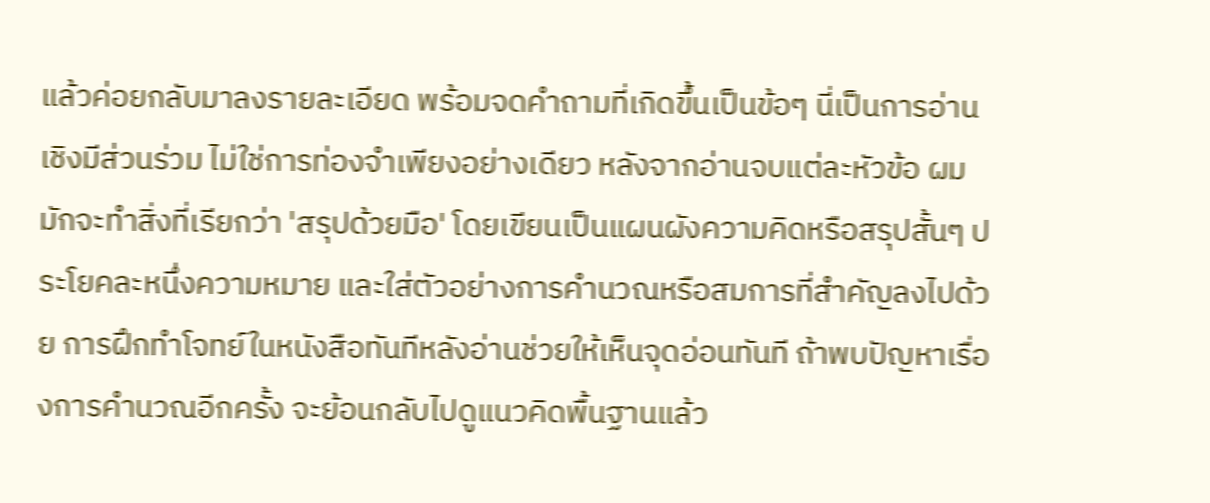แล้วค่อยกลับมาลงรายละเอียด พร้อมจดคำถามที่เกิดขึ้นเป็นข้อๆ นี่เป็นการอ่านเชิงมีส่วนร่วม ไม่ใช่การท่องจำเพียงอย่างเดียว หลังจากอ่านจบแต่ละหัวข้อ ผมมักจะทำสิ่งที่เรียกว่า 'สรุปด้วยมือ' โดยเขียนเป็นแผนผังความคิดหรือสรุปสั้นๆ ประโยคละหนึ่งความหมาย และใส่ตัวอย่างการคำนวณหรือสมการที่สำคัญลงไปด้วย การฝึกทำโจทย์ในหนังสือทันทีหลังอ่านช่วยให้เห็นจุดอ่อนทันที ถ้าพบปัญหาเรื่องการคำนวณอีกครั้ง จะย้อนกลับไปดูแนวคิดพื้นฐานแล้ว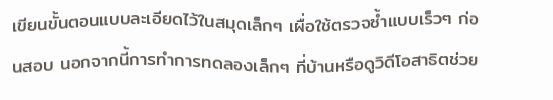เขียนขั้นตอนแบบละเอียดไว้ในสมุดเล็กๆ เผื่อใช้ตรวจซ้ำแบบเร็วๆ ก่อนสอบ นอกจากนี้การทำการทดลองเล็กๆ ที่บ้านหรือดูวิดีโอสาธิตช่วย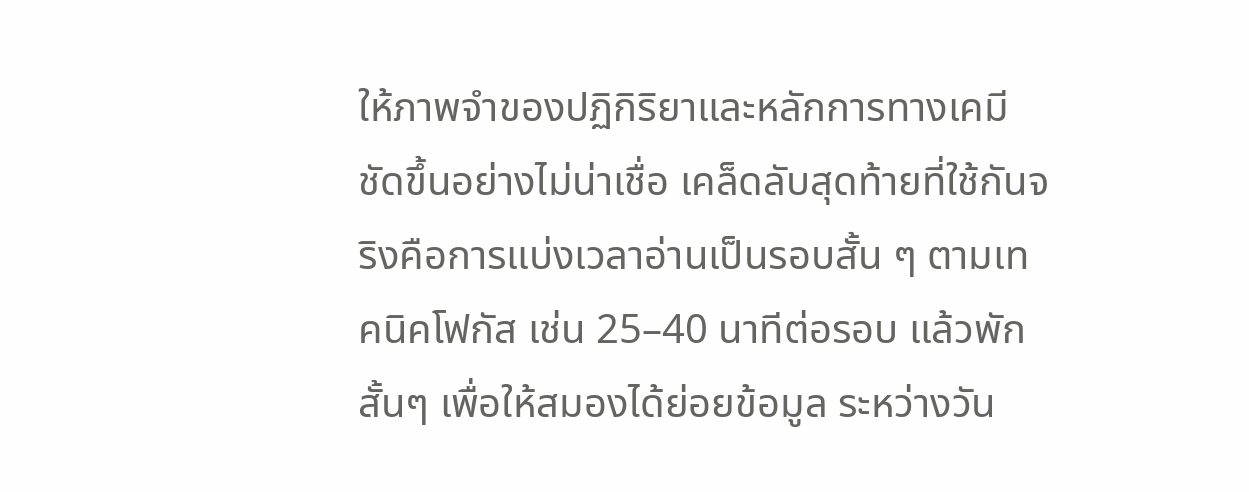ให้ภาพจำของปฏิกิริยาและหลักการทางเคมีชัดขึ้นอย่างไม่น่าเชื่อ เคล็ดลับสุดท้ายที่ใช้กันจริงคือการแบ่งเวลาอ่านเป็นรอบสั้น ๆ ตามเทคนิคโฟกัส เช่น 25–40 นาทีต่อรอบ แล้วพักสั้นๆ เพื่อให้สมองได้ย่อยข้อมูล ระหว่างวัน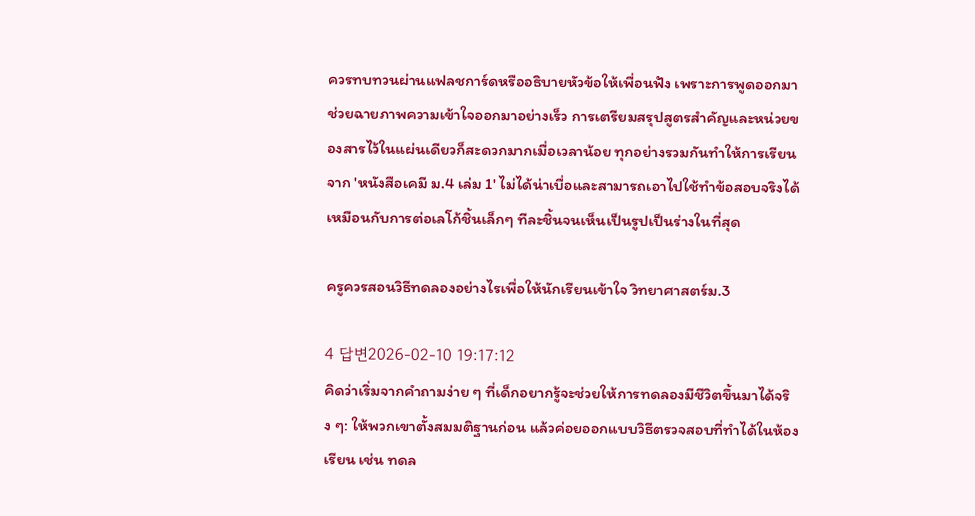ควรทบทวนผ่านแฟลชการ์ดหรืออธิบายหัวข้อให้เพื่อนฟัง เพราะการพูดออกมาช่วยฉายภาพความเข้าใจออกมาอย่างเร็ว การเตรียมสรุปสูตรสำคัญและหน่วยของสารไว้ในแผ่นเดียวก็สะดวกมากเมื่อเวลาน้อย ทุกอย่างรวมกันทำให้การเรียนจาก 'หนังสือเคมี ม.4 เล่ม 1' ไม่ได้น่าเบื่อและสามารถเอาไปใช้ทำข้อสอบจริงได้ เหมือนกับการต่อเลโก้ชิ้นเล็กๆ ทีละชิ้นจนเห็นเป็นรูปเป็นร่างในที่สุด

ครูควรสอนวิธีทดลองอย่างไรเพื่อให้นักเรียนเข้าใจ วิทยาศาสตร์ม.3

4 답변2026-02-10 19:17:12
คิดว่าเริ่มจากคำถามง่าย ๆ ที่เด็กอยากรู้จะช่วยให้การทดลองมีชีวิตขึ้นมาได้จริง ๆ: ให้พวกเขาตั้งสมมติฐานก่อน แล้วค่อยออกแบบวิธีตรวจสอบที่ทำได้ในห้องเรียน เช่น ทดล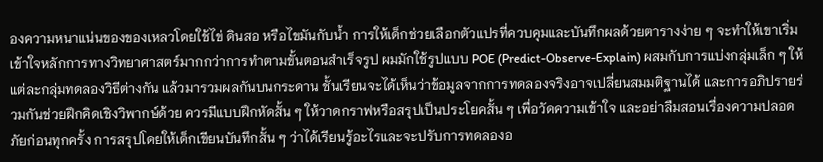องความหนาแน่นของของเหลวโดยใช้ไข่ ดินสอ หรือไขมันกับน้ำ การให้เด็กช่วยเลือกตัวแปรที่ควบคุมและบันทึกผลด้วยตารางง่าย ๆ จะทำให้เขาเริ่มเข้าใจหลักการทางวิทยาศาสตร์มากกว่าการทำตามขั้นตอนสำเร็จรูป ผมมักใช้รูปแบบ POE (Predict-Observe-Explain) ผสมกับการแบ่งกลุ่มเล็ก ๆ ให้แต่ละกลุ่มทดลองวิธีต่างกัน แล้วมารวมผลกันบนกระดาน ชั้นเรียนจะได้เห็นว่าข้อมูลจากการทดลองจริงอาจเปลี่ยนสมมติฐานได้ และการอภิปรายร่วมกันช่วยฝึกคิดเชิงวิพากษ์ด้วย ควรมีแบบฝึกหัดสั้น ๆ ให้วาดกราฟหรือสรุปเป็นประโยคสั้น ๆ เพื่อวัดความเข้าใจ และอย่าลืมสอนเรื่องความปลอดภัยก่อนทุกครั้ง การสรุปโดยให้เด็กเขียนบันทึกสั้น ๆ ว่าได้เรียนรู้อะไรและจะปรับการทดลองอ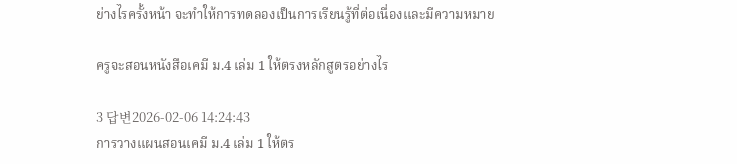ย่างไรครั้งหน้า จะทำให้การทดลองเป็นการเรียนรู้ที่ต่อเนื่องและมีความหมาย

ครูจะสอนหนังสือเคมี ม.4 เล่ม 1 ให้ตรงหลักสูตรอย่างไร

3 답변2026-02-06 14:24:43
การวางแผนสอนเคมี ม.4 เล่ม 1 ให้ตร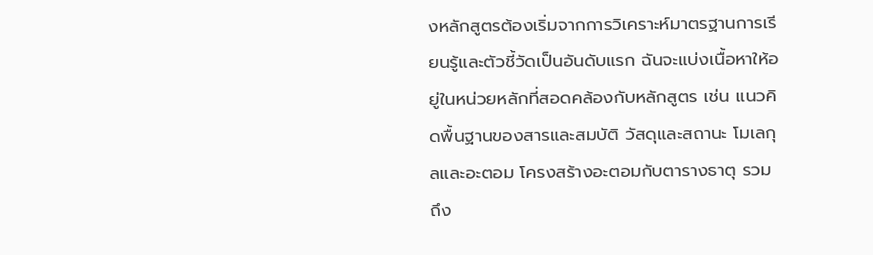งหลักสูตรต้องเริ่มจากการวิเคราะห์มาตรฐานการเรียนรู้และตัวชี้วัดเป็นอันดับแรก ฉันจะแบ่งเนื้อหาให้อยู่ในหน่วยหลักที่สอดคล้องกับหลักสูตร เช่น แนวคิดพื้นฐานของสารและสมบัติ วัสดุและสถานะ โมเลกุลและอะตอม โครงสร้างอะตอมกับตารางธาตุ รวมถึง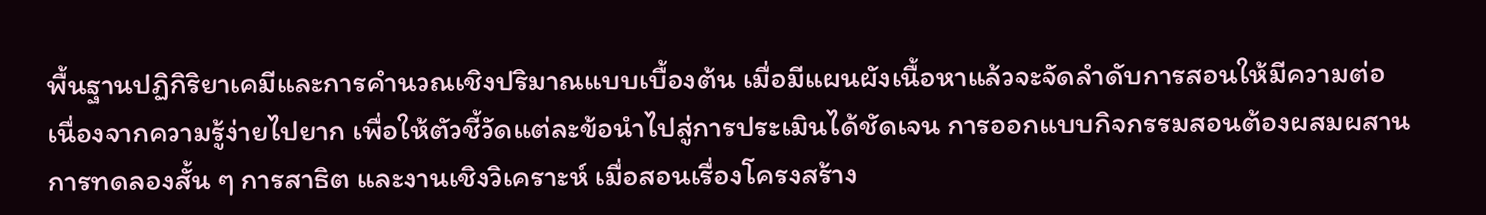พื้นฐานปฏิกิริยาเคมีและการคำนวณเชิงปริมาณแบบเบื้องต้น เมื่อมีแผนผังเนื้อหาแล้วจะจัดลำดับการสอนให้มีความต่อเนื่องจากความรู้ง่ายไปยาก เพื่อให้ตัวชี้วัดแต่ละข้อนำไปสู่การประเมินได้ชัดเจน การออกแบบกิจกรรมสอนต้องผสมผสานการทดลองสั้น ๆ การสาธิต และงานเชิงวิเคราะห์ เมื่อสอนเรื่องโครงสร้าง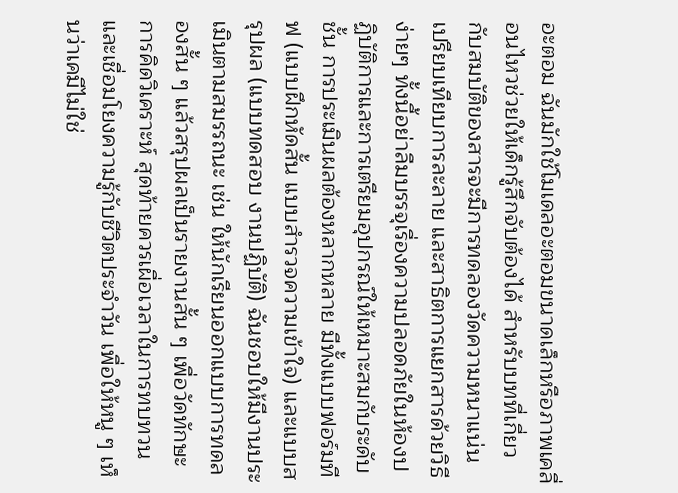อะตอม ฉันมักใช้โมเดลอะตอมขนาดเล็กหรือภาพเคลื่อนไหวช่วยให้เด็กรู้สึกจับต้องได้ สำหรับบทที่เกี่ยวกับสมบัติของสารจะมีการทดลองวัดความหนาแน่น เปรียบเทียบการละลาย และสาธิตการแยกสารด้วยวิธีง่ายๆ ทั้งนี้อย่าลืมบรรจุเรื่องความปลอดภัยในห้องปฏิบัติการและการเตรียมอุปกรณ์ให้เหมาะสมกับระดับชั้น การประเมินผลต้องหลากหลาย มีทั้งแบบฟอร์มทีฟ (แบบฝึกหัดสั้น แบบสำรวจความเข้าใจ) และแบบสรุปผล (แบบทดสอบ งานปฏิบัติ) ฉันชอบให้มีงานประเมินตามสมรรถนะ เช่น ให้นักเรียนออกแบบการทดลองสั้น ๆ แล้วสรุปผลเป็นรายงานสั้น ๆ เพื่อวัดทักษะการคิดวิเคราะห์ สุดท้ายควรเผื่อเวลาในการทบทวนและเชื่อมโยงความรู้กับชีวิตประจำวัน เพื่อให้หนู ๆ เห็นว่าเคมีไม่ใช่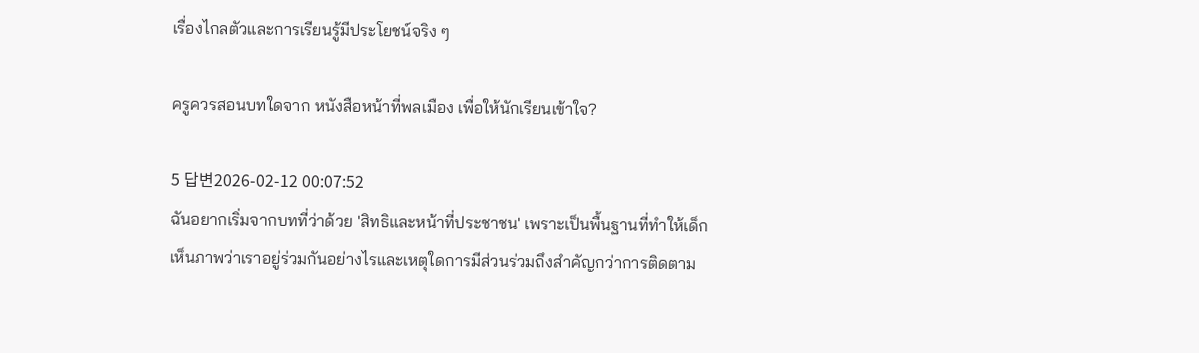เรื่องไกลตัวและการเรียนรู้มีประโยชน์จริง ๆ

ครูควรสอนบทใดจาก หนังสือหน้าที่พลเมือง เพื่อให้นักเรียนเข้าใจ?

5 답변2026-02-12 00:07:52
ฉันอยากเริ่มจากบทที่ว่าด้วย 'สิทธิและหน้าที่ประชาชน' เพราะเป็นพื้นฐานที่ทำให้เด็กเห็นภาพว่าเราอยู่ร่วมกันอย่างไรและเหตุใดการมีส่วนร่วมถึงสำคัญกว่าการติดตาม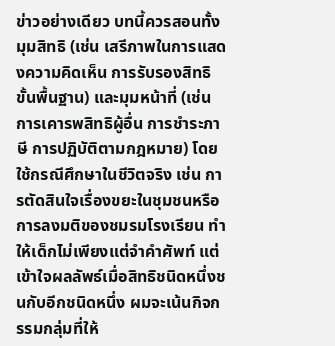ข่าวอย่างเดียว บทนี้ควรสอนทั้งมุมสิทธิ (เช่น เสรีภาพในการแสดงความคิดเห็น การรับรองสิทธิขั้นพื้นฐาน) และมุมหน้าที่ (เช่น การเคารพสิทธิผู้อื่น การชำระภาษี การปฏิบัติตามกฎหมาย) โดยใช้กรณีศึกษาในชีวิตจริง เช่น การตัดสินใจเรื่องขยะในชุมชนหรือการลงมติของชมรมโรงเรียน ทำให้เด็กไม่เพียงแต่จำคำศัพท์ แต่เข้าใจผลลัพธ์เมื่อสิทธิชนิดหนึ่งชนกับอีกชนิดหนึ่ง ผมจะเน้นกิจกรรมกลุ่มที่ให้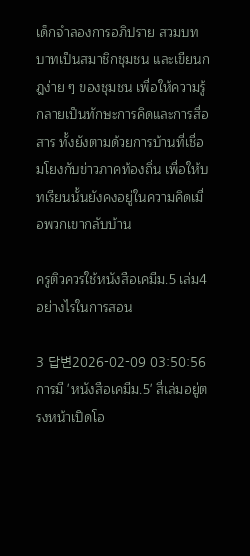เด็กจำลองการอภิปราย สวมบทบาทเป็นสมาชิกชุมชน และเขียนกฎง่าย ๆ ของชุมชน เพื่อให้ความรู้กลายเป็นทักษะการคิดและการสื่อสาร ทั้งยังตามด้วยการบ้านที่เชื่อมโยงกับข่าวภาคท้องถิ่น เพื่อให้บทเรียนนั้นยังคงอยู่ในความคิดเมื่อพวกเขากลับบ้าน

ครูติวควรใช้หนังสือเคมีม.5 เล่ม4 อย่างไรในการสอน

3 답변2026-02-09 03:50:56
การมี 'หนังสือเคมีม.5' สี่เล่มอยู่ตรงหน้าเปิดโอ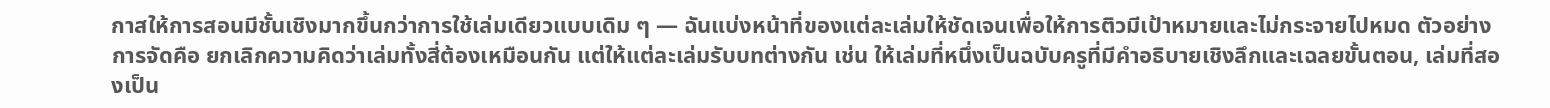กาสให้การสอนมีชั้นเชิงมากขึ้นกว่าการใช้เล่มเดียวแบบเดิม ๆ — ฉันแบ่งหน้าที่ของแต่ละเล่มให้ชัดเจนเพื่อให้การติวมีเป้าหมายและไม่กระจายไปหมด ตัวอย่างการจัดคือ ยกเลิกความคิดว่าเล่มทั้งสี่ต้องเหมือนกัน แต่ให้แต่ละเล่มรับบทต่างกัน เช่น ให้เล่มที่หนึ่งเป็นฉบับครูที่มีคำอธิบายเชิงลึกและเฉลยขั้นตอน, เล่มที่สองเป็น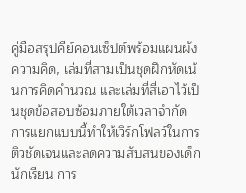คู่มือสรุปคีย์คอนเซ็ปต์พร้อมแผนผังความคิด, เล่มที่สามเป็นชุดฝึกหัดเน้นการคิดคำนวณ และเล่มที่สี่เอาไว้เป็นชุดข้อสอบซ้อมภายใต้เวลาจำกัด การแยกแบบนี้ทำให้เวิร์กโฟลว์ในการติวชัดเจนและลดความสับสนของเด็กนักเรียน การ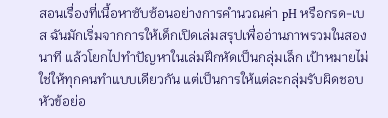สอนเรื่องที่เนื้อหาซับซ้อนอย่างการคำนวณค่า pH หรือกรด-เบส ฉันมักเริ่มจากการให้เด็กเปิดเล่มสรุปเพื่ออ่านภาพรวมในสองนาที แล้วโยกไปทำปัญหาในเล่มฝึกหัดเป็นกลุ่มเล็ก เป้าหมายไม่ใช่ให้ทุกคนทำแบบเดียวกัน แต่เป็นการให้แต่ละกลุ่มรับผิดชอบหัวข้อย่อ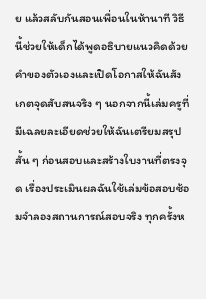ย แล้วสลับกันสอนเพื่อนในห้านาที วิธีนี้ช่วยให้เด็กได้พูดอธิบายแนวคิดด้วยคำของตัวเองและเปิดโอกาสให้ฉันสังเกตจุดสับสนจริง ๆ นอกจากนี้เล่มครูที่มีเฉลยละเอียดช่วยให้ฉันเตรียมสรุปสั้น ๆ ก่อนสอบและสร้างใบงานที่ตรงจุด เรื่องประเมินผลฉันใช้เล่มข้อสอบซ้อมจำลองสถานการณ์สอบจริง ทุกครั้งห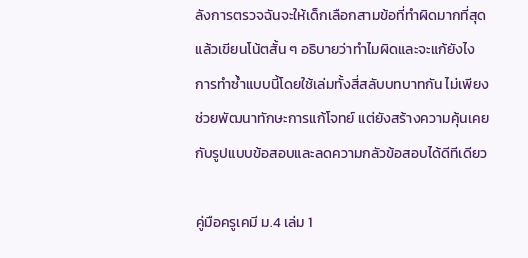ลังการตรวจฉันจะให้เด็กเลือกสามข้อที่ทำผิดมากที่สุดแล้วเขียนโน้ตสั้น ๆ อธิบายว่าทำไมผิดและจะแก้ยังไง การทำซ้ำแบบนี้โดยใช้เล่มทั้งสี่สลับบทบาทกัน ไม่เพียงช่วยพัฒนาทักษะการแก้โจทย์ แต่ยังสร้างความคุ้นเคยกับรูปแบบข้อสอบและลดความกลัวข้อสอบได้ดีทีเดียว

คู่มือครูเคมี ม.4 เล่ม 1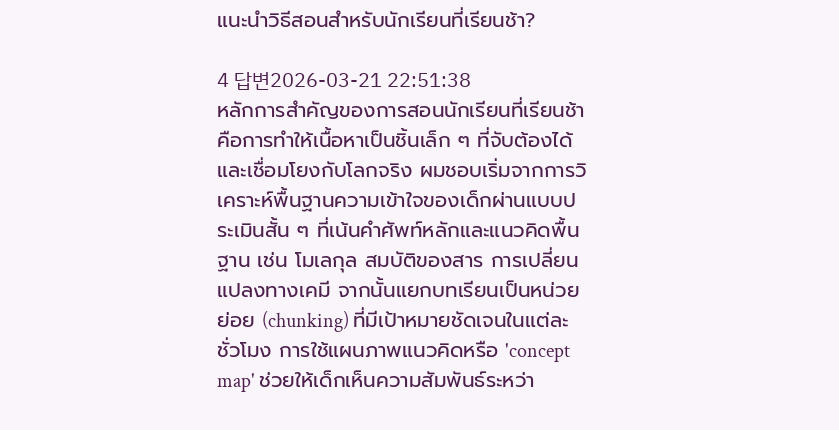แนะนำวิธีสอนสำหรับนักเรียนที่เรียนช้า?

4 답변2026-03-21 22:51:38
หลักการสำคัญของการสอนนักเรียนที่เรียนช้าคือการทำให้เนื้อหาเป็นชิ้นเล็ก ๆ ที่จับต้องได้และเชื่อมโยงกับโลกจริง ผมชอบเริ่มจากการวิเคราะห์พื้นฐานความเข้าใจของเด็กผ่านแบบประเมินสั้น ๆ ที่เน้นคำศัพท์หลักและแนวคิดพื้นฐาน เช่น โมเลกุล สมบัติของสาร การเปลี่ยนแปลงทางเคมี จากนั้นแยกบทเรียนเป็นหน่วยย่อย (chunking) ที่มีเป้าหมายชัดเจนในแต่ละชั่วโมง การใช้แผนภาพแนวคิดหรือ 'concept map' ช่วยให้เด็กเห็นความสัมพันธ์ระหว่า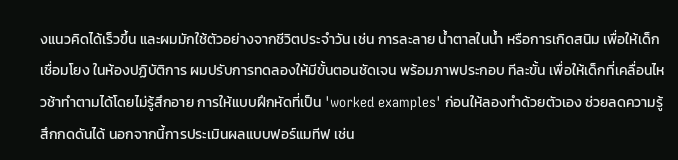งแนวคิดได้เร็วขึ้น และผมมักใช้ตัวอย่างจากชีวิตประจำวัน เช่น การละลาย น้ำตาลในน้ำ หรือการเกิดสนิม เพื่อให้เด็กเชื่อมโยง ในห้องปฏิบัติการ ผมปรับการทดลองให้มีขั้นตอนชัดเจน พร้อมภาพประกอบ ทีละขั้น เพื่อให้เด็กที่เคลื่อนไหวช้าทำตามได้โดยไม่รู้สึกอาย การให้แบบฝึกหัดที่เป็น 'worked examples' ก่อนให้ลองทำด้วยตัวเอง ช่วยลดความรู้สึกกดดันได้ นอกจากนี้การประเมินผลแบบฟอร์แมทีฟ เช่น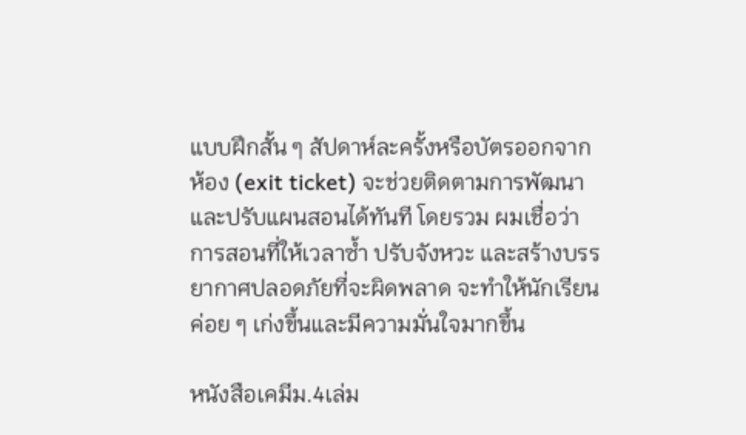แบบฝึกสั้น ๆ สัปดาห์ละครั้งหรือบัตรออกจากห้อง (exit ticket) จะช่วยติดตามการพัฒนาและปรับแผนสอนได้ทันที โดยรวม ผมเชื่อว่าการสอนที่ให้เวลาซ้ำ ปรับจังหวะ และสร้างบรรยากาศปลอดภัยที่จะผิดพลาด จะทำให้นักเรียนค่อย ๆ เก่งขึ้นและมีความมั่นใจมากขึ้น

หนังสือเคมีม.4เล่ม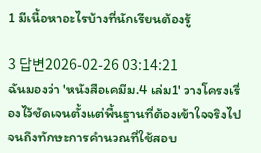1 มีเนื้อหาอะไรบ้างที่นักเรียนต้องรู้

3 답변2026-02-26 03:14:21
ฉันมองว่า 'หนังสือเคมีม.4 เล่ม1' วางโครงเรื่องไว้ชัดเจนตั้งแต่พื้นฐานที่ต้องเข้าใจจริงไปจนถึงทักษะการคำนวณที่ใช้สอบ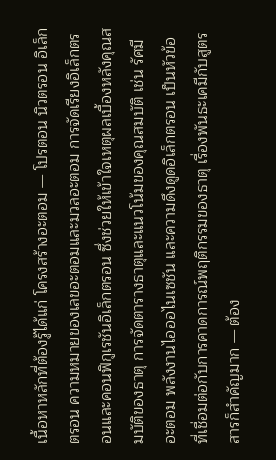เนื้อหาหลักที่ต้องรู้ได้แก่ โครงสร้างอะตอม — โปรตอน นิวตรอน อิเล็กตรอน ความหมายของเลขอะตอมและมวลอะตอม การจัดเรียงอิเล็กตรอนและคอนฟิกูเรชันอิเล็กตรอน ซึ่งช่วยให้เข้าใจเหตุผลเบื้องหลังคุณสมบัติของธาตุ การจัดตารางธาตุและแนวโน้มของคุณสมบัติ เช่น รัศมีอะตอม พลังงานไอออไนเซชัน และความดึงดูดอิเล็กตรอน เป็นหัวข้อที่เชื่อมต่อกับการคาดการณ์พฤติกรรมของธาตุ เรื่องพันธะเคมีกับสูตรสารก็สำคัญมาก — ต้อง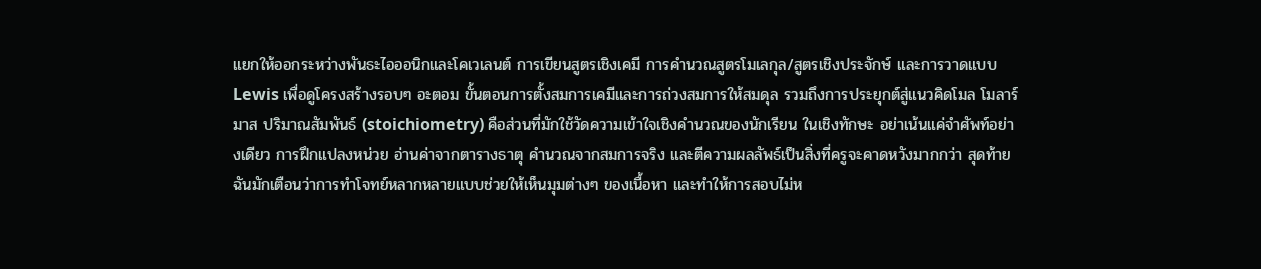แยกให้ออกระหว่างพันธะไอออนิกและโคเวเลนต์ การเขียนสูตรเชิงเคมี การคำนวณสูตรโมเลกุล/สูตรเชิงประจักษ์ และการวาดแบบ Lewis เพื่อดูโครงสร้างรอบๆ อะตอม ขั้นตอนการตั้งสมการเคมีและการถ่วงสมการให้สมดุล รวมถึงการประยุกต์สู่แนวคิดโมล โมลาร์มาส ปริมาณสัมพันธ์ (stoichiometry) คือส่วนที่มักใช้วัดความเข้าใจเชิงคำนวณของนักเรียน ในเชิงทักษะ อย่าเน้นแค่จำศัพท์อย่างเดียว การฝึกแปลงหน่วย อ่านค่าจากตารางธาตุ คำนวณจากสมการจริง และตีความผลลัพธ์เป็นสิ่งที่ครูจะคาดหวังมากกว่า สุดท้ายฉันมักเตือนว่าการทำโจทย์หลากหลายแบบช่วยให้เห็นมุมต่างๆ ของเนื้อหา และทำให้การสอบไม่ห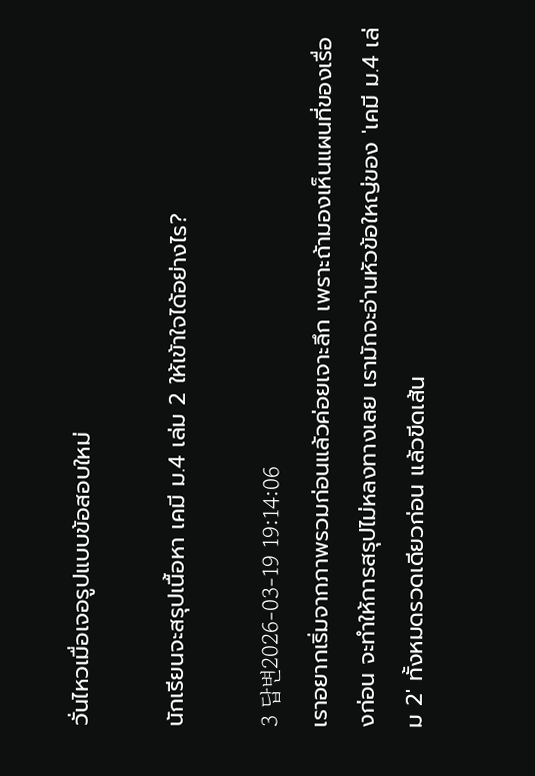วั่นไหวเมื่อเจอรูปแบบข้อสอบใหม่

นักเรียนจะสรุปเนื้อหา เคมี ม.4 เล่ม 2 ให้เข้าใจได้อย่างไร?

3 답변2026-03-19 19:14:06
เราอยากเริ่มจากภาพรวมก่อนแล้วค่อยเจาะลึก เพราะถ้ามองเห็นแผนที่ของเรื่องก่อน จะทำให้การสรุปไม่หลงทางเลย เรามักจะอ่านหัวข้อใหญ่ของ 'เคมี ม.4 เล่ม 2' ทั้งหมดรวดเดียวก่อน แล้วขีดเส้น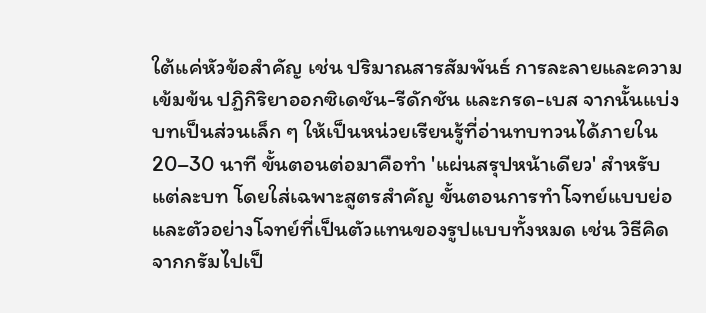ใต้แค่หัวข้อสำคัญ เช่น ปริมาณสารสัมพันธ์ การละลายและความเข้มข้น ปฏิกิริยาออกซิเดชัน-รีดักชัน และกรด-เบส จากนั้นแบ่งบทเป็นส่วนเล็ก ๆ ให้เป็นหน่วยเรียนรู้ที่อ่านทบทวนได้ภายใน 20–30 นาที ขั้นตอนต่อมาคือทำ 'แผ่นสรุปหน้าเดียว' สำหรับแต่ละบท โดยใส่เฉพาะสูตรสำคัญ ขั้นตอนการทำโจทย์แบบย่อ และตัวอย่างโจทย์ที่เป็นตัวแทนของรูปแบบทั้งหมด เช่น วิธีคิดจากกรัมไปเป็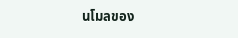นโมลของ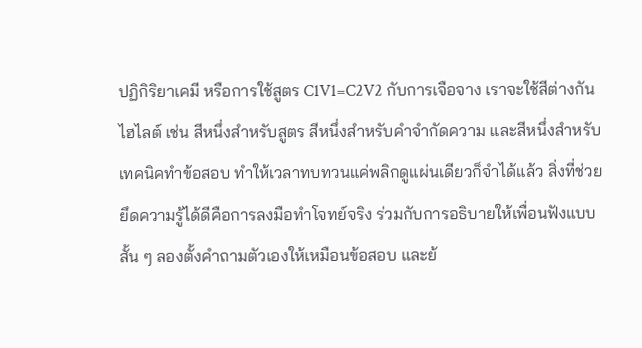ปฏิกิริยาเคมี หรือการใช้สูตร C1V1=C2V2 กับการเจือจาง เราจะใช้สีต่างกันไฮไลต์ เช่น สีหนึ่งสำหรับสูตร สีหนึ่งสำหรับคำจำกัดความ และสีหนึ่งสำหรับเทคนิคทำข้อสอบ ทำให้เวลาทบทวนแค่พลิกดูแผ่นเดียวก็จำได้แล้ว สิ่งที่ช่วยยึดความรู้ได้ดีคือการลงมือทำโจทย์จริง ร่วมกับการอธิบายให้เพื่อนฟังแบบสั้น ๆ ลองตั้งคำถามตัวเองให้เหมือนข้อสอบ และย้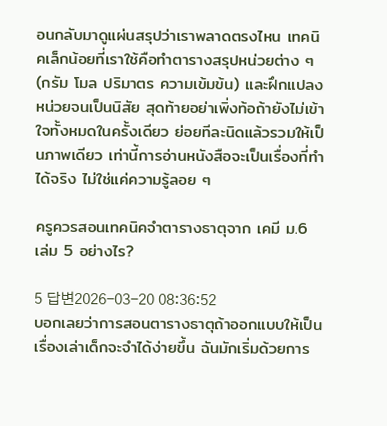อนกลับมาดูแผ่นสรุปว่าเราพลาดตรงไหน เทคนิคเล็กน้อยที่เราใช้คือทำตารางสรุปหน่วยต่าง ๆ (กรัม โมล ปริมาตร ความเข้มข้น) และฝึกแปลงหน่วยจนเป็นนิสัย สุดท้ายอย่าเพิ่งท้อถ้ายังไม่เข้าใจทั้งหมดในครั้งเดียว ย่อยทีละนิดแล้วรวมให้เป็นภาพเดียว เท่านี้การอ่านหนังสือจะเป็นเรื่องที่ทำได้จริง ไม่ใช่แค่ความรู้ลอย ๆ

ครูควรสอนเทคนิคจำตารางธาตุจาก เคมี ม.6 เล่ม 5 อย่างไร?

5 답변2026-03-20 08:36:52
บอกเลยว่าการสอนตารางธาตุถ้าออกแบบให้เป็นเรื่องเล่าเด็กจะจำได้ง่ายขึ้น ฉันมักเริ่มด้วยการ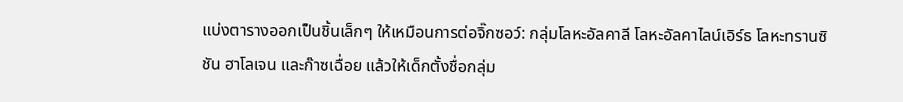แบ่งตารางออกเป็นชิ้นเล็กๆ ให้เหมือนการต่อจิ๊กซอว์: กลุ่มโลหะอัลคาลี โลหะอัลคาไลน์เอิร์ธ โลหะทรานซิชัน ฮาโลเจน และก๊าซเฉื่อย แล้วให้เด็กตั้งชื่อกลุ่ม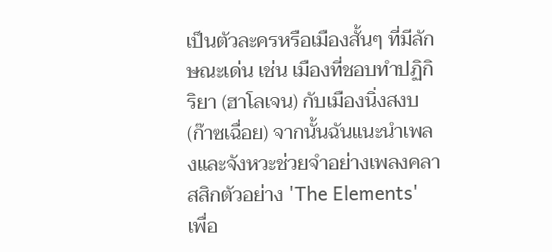เป็นตัวละครหรือเมืองสั้นๆ ที่มีลักษณะเด่น เช่น เมืองที่ชอบทำปฏิกิริยา (ฮาโลเจน) กับเมืองนิ่งสงบ (ก๊าซเฉื่อย) จากนั้นฉันแนะนำเพลงและจังหวะช่วยจำอย่างเพลงคลาสสิกตัวอย่าง 'The Elements' เพื่อ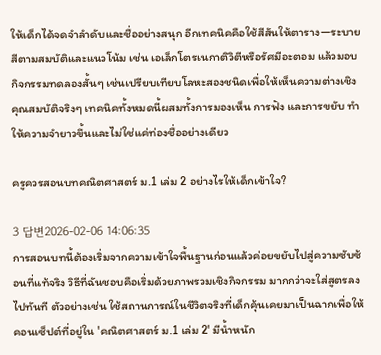ให้เด็กได้จดจำลำดับและชื่ออย่างสนุก อีกเทคนิคคือใช้สีสันให้ตาราง—ระบายสีตามสมบัติและแนวโน้ม เช่น เอเล็กโตรเนกาติวิตีหรือรัศมีอะตอม แล้วมอบกิจกรรมทดลองสั้นๆ เช่นเปรียบเทียบโลหะสองชนิดเพื่อให้เห็นความต่างเชิงคุณสมบัติจริงๆ เทคนิคทั้งหมดนี้ผสมทั้งการมองเห็น การฟัง และการขยับ ทำให้ความจำยาวขึ้นและไม่ใช่แค่ท่องชื่ออย่างเดียว

ครูควรสอนบทคณิตศาสตร์ ม.1 เล่ม 2 อย่างไรให้เด็กเข้าใจ?

3 답변2026-02-06 14:06:35
การสอนบทนี้ต้องเริ่มจากความเข้าใจพื้นฐานก่อนแล้วค่อยขยับไปสู่ความซับซ้อนที่แท้จริง วิธีที่ฉันชอบคือเริ่มด้วยภาพรวมเชิงกิจกรรม มากกว่าจะใส่สูตรลงไปทันที ตัวอย่างเช่น ใช้สถานการณ์ในชีวิตจริงที่เด็กคุ้นเคยมาเป็นฉากเพื่อให้คอนเซ็ปต์ที่อยู่ใน 'คณิตศาสตร์ ม.1 เล่ม 2' มีน้ำหนัก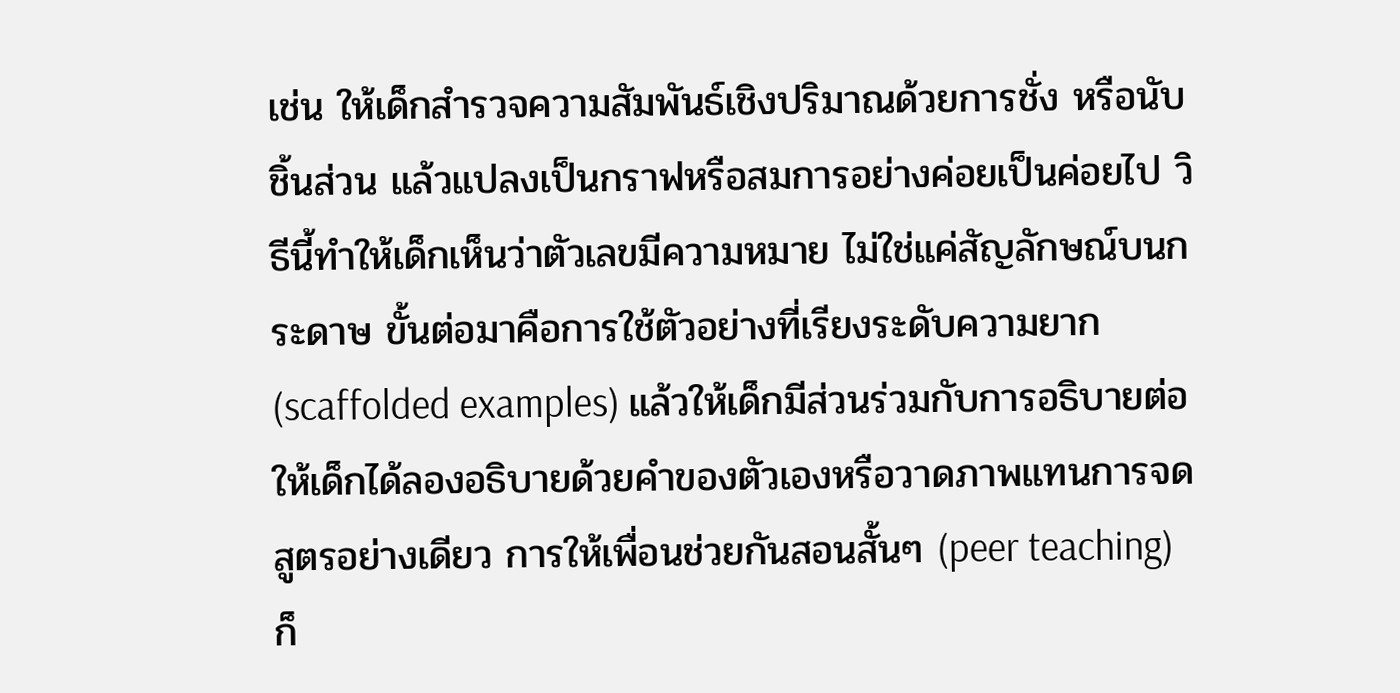เช่น ให้เด็กสำรวจความสัมพันธ์เชิงปริมาณด้วยการชั่ง หรือนับชิ้นส่วน แล้วแปลงเป็นกราฟหรือสมการอย่างค่อยเป็นค่อยไป วิธีนี้ทำให้เด็กเห็นว่าตัวเลขมีความหมาย ไม่ใช่แค่สัญลักษณ์บนกระดาษ ขั้นต่อมาคือการใช้ตัวอย่างที่เรียงระดับความยาก (scaffolded examples) แล้วให้เด็กมีส่วนร่วมกับการอธิบายต่อ ให้เด็กได้ลองอธิบายด้วยคำของตัวเองหรือวาดภาพแทนการจดสูตรอย่างเดียว การให้เพื่อนช่วยกันสอนสั้นๆ (peer teaching) ก็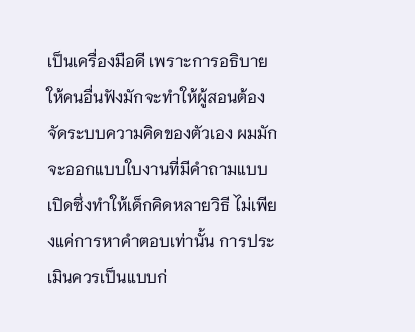เป็นเครื่องมือดี เพราะการอธิบายให้คนอื่นฟังมักจะทำให้ผู้สอนต้องจัดระบบความคิดของตัวเอง ผมมักจะออกแบบใบงานที่มีคำถามแบบเปิดซึ่งทำให้เด็กคิดหลายวิธี ไม่เพียงแค่การหาคำตอบเท่านั้น การประเมินควรเป็นแบบก่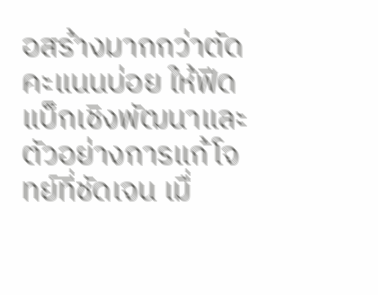อสร้างมากกว่าตัดคะแนนบ่อย ให้ฟีดแบ็กเชิงพัฒนาและตัวอย่างการแก้โจทย์ที่ชัดเจน เมื่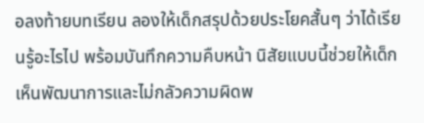อลงท้ายบทเรียน ลองให้เด็กสรุปด้วยประโยคสั้นๆ ว่าได้เรียนรู้อะไรไป พร้อมบันทึกความคืบหน้า นิสัยแบบนี้ช่วยให้เด็กเห็นพัฒนาการและไม่กลัวความผิดพ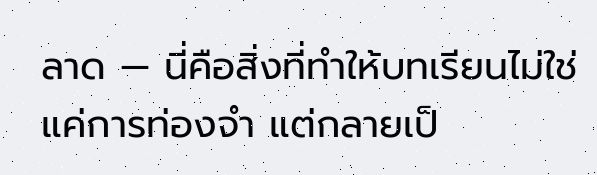ลาด — นี่คือสิ่งที่ทำให้บทเรียนไม่ใช่แค่การท่องจำ แต่กลายเป็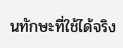นทักษะที่ใช้ได้จริง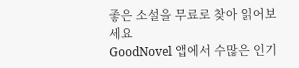좋은 소설을 무료로 찾아 읽어보세요
GoodNovel 앱에서 수많은 인기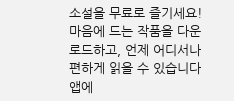소설을 무료로 즐기세요! 마음에 드는 작품을 다운로드하고, 언제 어디서나 편하게 읽을 수 있습니다
앱에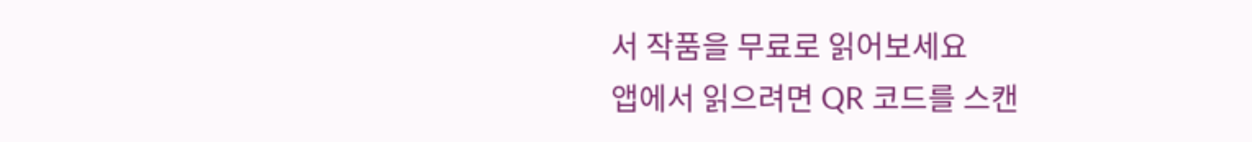서 작품을 무료로 읽어보세요
앱에서 읽으려면 QR 코드를 스캔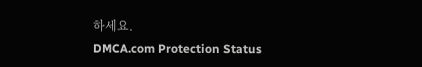하세요.
DMCA.com Protection Status